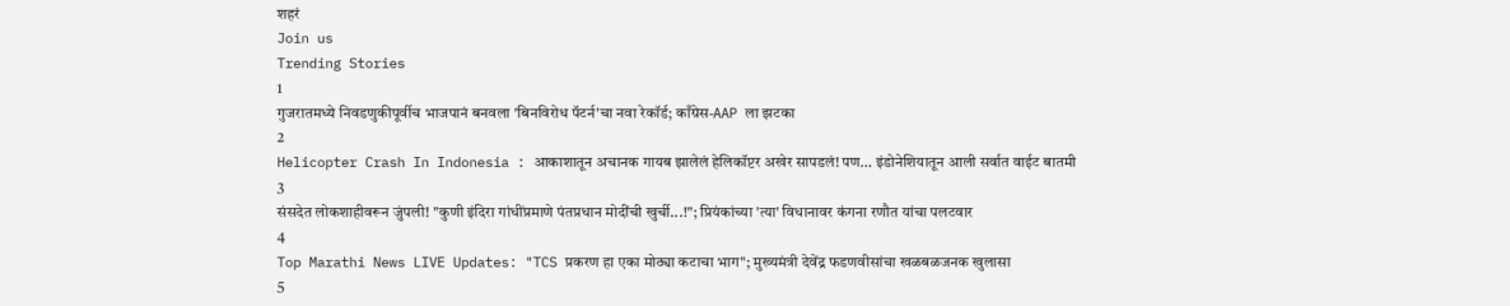शहरं
Join us
Trending Stories
1
गुजरातमध्ये निवडणुकीपूर्वीच भाजपानं बनवला 'बिनविरोध पॅटर्न'चा नवा रेकॉर्ड; काँग्रेस-AAP ला झटका
2
Helicopter Crash In Indonesia : आकाशातून अचानक गायब झालेलं हेलिकॉप्टर अखेर सापडलं! पण... इंडोनेशियातून आली सर्वात वाईट बातमी
3
संसदेत लोकशाहीवरून जुंपली! "कुणी इंदिरा गांधींप्रमाणे पंतप्रधान मोदींची खुर्ची...!"; प्रियंकांच्या 'त्या' विधानावर कंगना रणौत यांचा पलटवार
4
Top Marathi News LIVE Updates: "TCS प्रकरण हा एका मोठ्या कटाचा भाग"; मुख्यमंत्री देवेंद्र फडणवीसांचा खळबळजनक खुलासा
5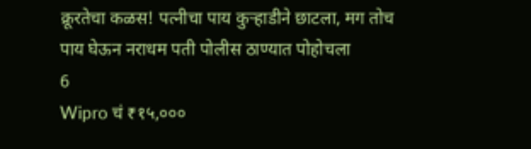क्रूरतेचा कळस! पत्नीचा पाय कुऱ्हाडीने छाटला, मग तोच पाय घेऊन नराधम पती पोलीस ठाण्यात पोहोचला
6
Wipro चं ₹१५,०००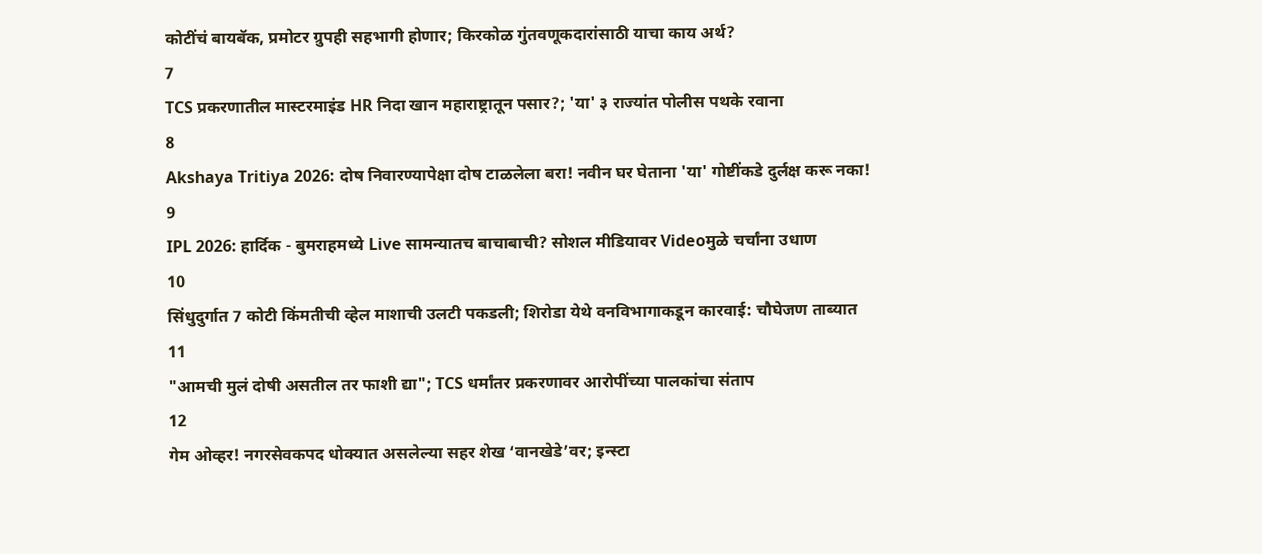कोटींचं बायबॅक, प्रमोटर ग्रुपही सहभागी होणार; किरकोळ गुंतवणूकदारांसाठी याचा काय अर्थ?
7
TCS प्रकरणातील मास्टरमाइंड HR निदा खान महाराष्ट्रातून पसार?; 'या' ३ राज्यांत पोलीस पथके रवाना
8
Akshaya Tritiya 2026: दोष निवारण्यापेक्षा दोष टाळलेला बरा! नवीन घर घेताना 'या' गोष्टींकडे दुर्लक्ष करू नका!
9
IPL 2026: हार्दिक - बुमराहमध्ये Live सामन्यातच बाचाबाची? सोशल मीडियावर Videoमुळे चर्चांना उधाण
10
सिंधुदुर्गात 7 कोटी किंमतीची व्हेल माशाची उलटी पकडली; शिरोडा येथे वनविभागाकडून कारवाई: चौघेजण ताब्यात
11
"आमची मुलं दोषी असतील तर फाशी द्या"; TCS धर्मांतर प्रकरणावर आरोपींच्या पालकांचा संताप
12
गेम ओव्हर! नगरसेवकपद धोक्यात असलेल्या सहर शेख ‘वानखेडे’वर; इन्स्टा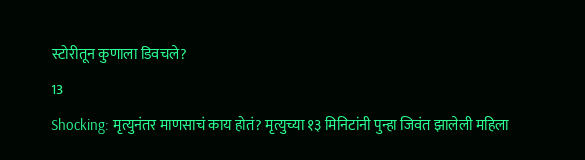स्टोरीतून कुणाला डिवचले?
13
Shocking: मृत्युनंतर माणसाचं काय होतं? मृत्युच्या १३ मिनिटांनी पुन्हा जिवंत झालेली महिला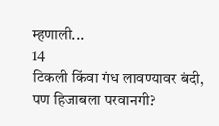म्हणाली...
14
टिकली किंवा गंध लावण्यावर बंदी, पण हिजाबला परवानगी?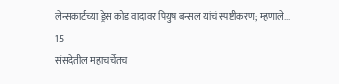लेन्सकार्टच्या ड्रेस कोड वादावर पियुष बन्सल यांचं स्पष्टीकरण; म्हणाले...
15
संसदेतील महाचर्चेतच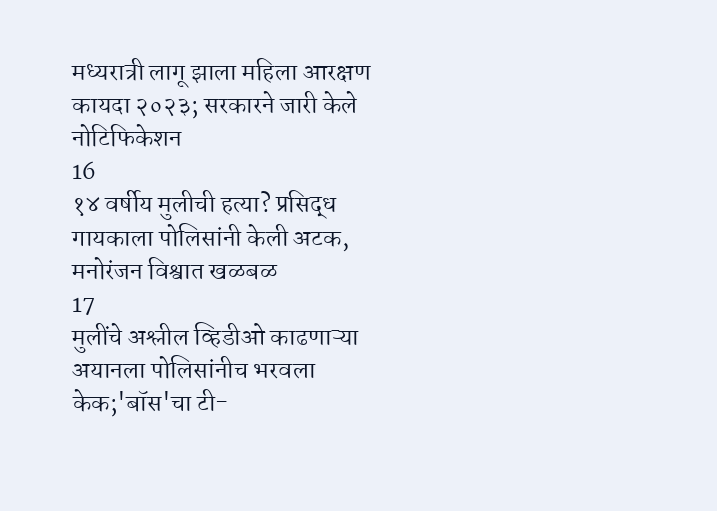मध्यरात्री लागू झाला महिला आरक्षण कायदा २०२३; सरकारने जारी केले नोटिफिकेशन
16
१४ वर्षीय मुलीची हत्या? प्रसिद्ध गायकाला पोलिसांनी केली अटक, मनोरंजन विश्वात खळबळ
17
मुलींचे अश्लील व्हिडीओ काढणाऱ्या अयानला पोलिसांनीच भरवला केक;'बॉस'चा टी-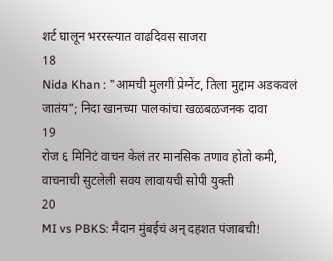शर्ट घालून भररस्त्यात वाढदिवस साजरा
18
Nida Khan : "आमची मुलगी प्रेग्‍नेंट, तिला मुद्दाम अडकवलं जातंय"; निदा खानच्या पालकांचा खळबळजनक दावा
19
रोज ६ मिनिटं वाचन केलं तर मानसिक तणाव होतो कमी, वाचनाची सुटलेली सवय लावायची सोपी युक्ती
20
MI vs PBKS: मैदान मुंबईचं अन् दहशत पंजाबची!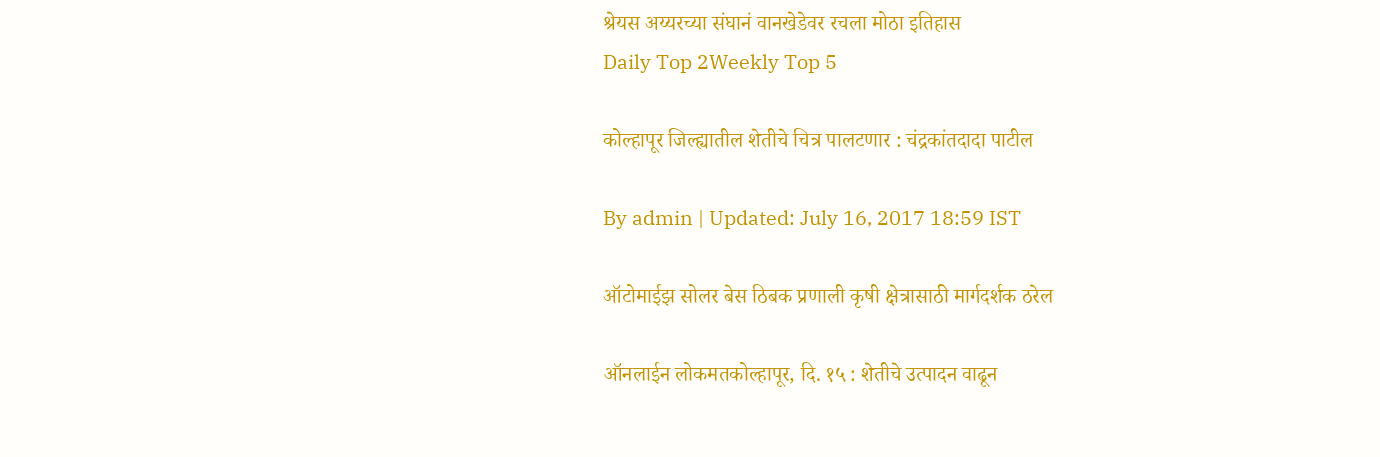श्रेयस अय्यरच्या संघानं वानखेडेवर रचला मोठा इतिहास
Daily Top 2Weekly Top 5

कोल्हापूर जिल्ह्यातील शेतीचे चित्र पालटणार : चंद्रकांतदादा पाटील

By admin | Updated: July 16, 2017 18:59 IST

ऑटोमाईझ सोलर बेस ठिबक प्रणाली कृषी क्षेत्रासाठी मार्गदर्शक ठरेल

ऑनलाईन लोकमतकोल्हापूर, दि. १५ : शेतीचे उत्पादन वाढून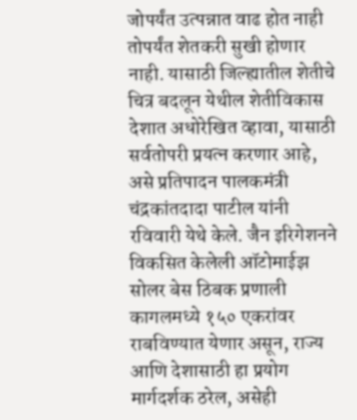जोपर्यंत उत्पन्नात वाढ होत नाही तोपर्यंत शेतकरी सुखी होणार नाही. यासाठी जिल्ह्यातील शेतीचे चित्र बदलून येथील शेतीविकास देशात अधोरेखित व्हावा, यासाठी सर्वतोपरी प्रयत्न करणार आहे, असे प्रतिपादन पालकमंत्री चंद्रकांतदादा पाटील यांनी रविवारी येथे केले. जैन इरिगेशनने विकसित केलेली ऑटोमाईझ सोलर बेस ठिबक प्रणाली कागलमध्ये १५० एकरांवर राबविण्यात येणार असून, राज्य आणि देशासाठी हा प्रयोग मार्गदर्शक ठरेल, असेही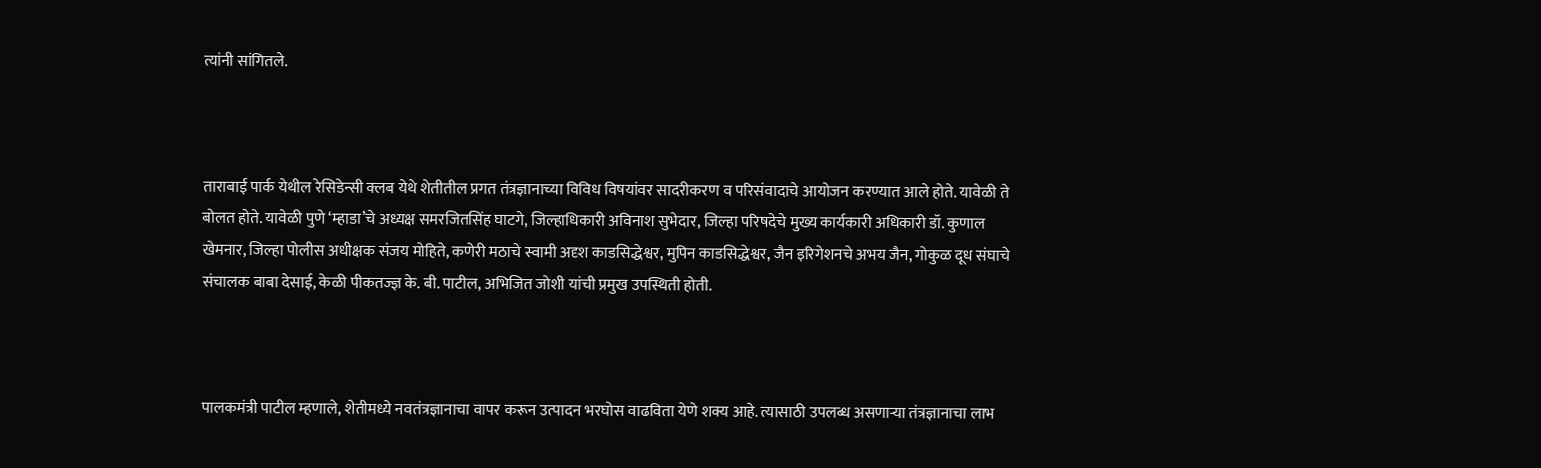त्यांनी सांगितले.



ताराबाई पार्क येथील रेसिडेन्सी क्लब येथे शेतीतील प्रगत तंत्रज्ञानाच्या विविध विषयांवर सादरीकरण व परिसंवादाचे आयोजन करण्यात आले होते. यावेळी ते बोलत होते. यावेळी पुणे ‘म्हाडा’चे अध्यक्ष समरजितसिंह घाटगे, जिल्हाधिकारी अविनाश सुभेदार, जिल्हा परिषदेचे मुख्य कार्यकारी अधिकारी डॉ. कुणाल खेमनार, जिल्हा पोलीस अधीक्षक संजय मोहिते, कणेरी मठाचे स्वामी अदृश काडसिद्धेश्वर, मुपिन काडसिद्धेश्वर, जैन इरिगेशनचे अभय जैन, गोकुळ दूध संघाचे संचालक बाबा देसाई, केळी पीकतज्ज्ञ के. बी. पाटील, अभिजित जोशी यांची प्रमुख उपस्थिती होती.



पालकमंत्री पाटील म्हणाले, शेतीमध्ये नवतंत्रज्ञानाचा वापर करून उत्पादन भरघोस वाढविता येणे शक्य आहे. त्यासाठी उपलब्ध असणाऱ्या तंत्रज्ञानाचा लाभ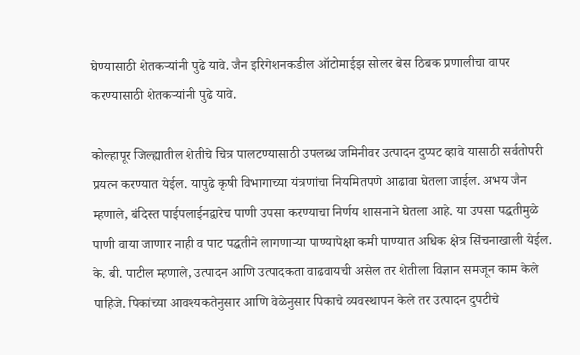घेण्यासाठी शेतकऱ्यांनी पुढे यावे. जैन इरिगेशनकडील ऑटोमाईझ सोलर बेस ठिबक प्रणालीचा वापर करण्यासाठी शेतकऱ्यांनी पुढे यावे.

कोल्हापूर जिल्ह्यातील शेतीचे चित्र पालटण्यासाठी उपलब्ध जमिनीवर उत्पादन दुप्पट व्हावे यासाठी सर्वतोपरी प्रयत्न करण्यात येईल. यापुढे कृषी विभागाच्या यंत्रणांचा नियमितपणे आढावा घेतला जाईल. अभय जैन म्हणाले, बंदिस्त पाईपलाईनद्वारेच पाणी उपसा करण्याचा निर्णय शासनाने घेतला आहे. या उपसा पद्धतीमुळे पाणी वाया जाणार नाही व पाट पद्धतीने लागणाऱ्या पाण्यापेक्षा कमी पाण्यात अधिक क्षेत्र सिंचनाखाली येईल. के. बी. पाटील म्हणाले, उत्पादन आणि उत्पादकता वाढवायची असेल तर शेतीला विज्ञान समजून काम केले पाहिजे. पिकांच्या आवश्यकतेनुसार आणि वेळेनुसार पिकाचे व्यवस्थापन केले तर उत्पादन दुपटीचे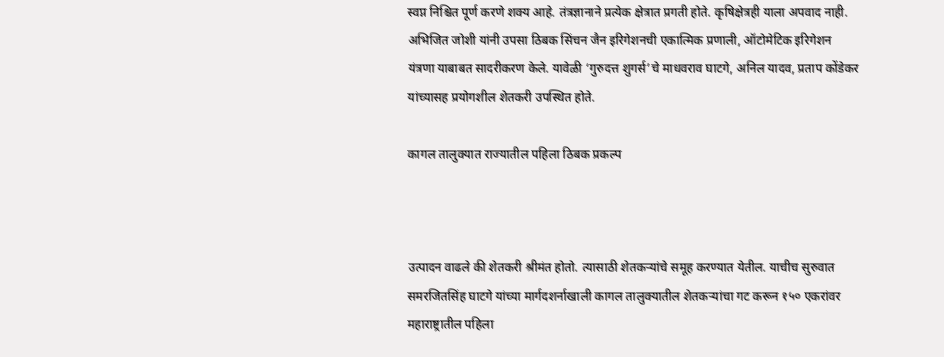स्वप्न निश्चित पूर्ण करणे शक्य आहे. तंत्रज्ञानाने प्रत्येक क्षेत्रात प्रगती होते. कृषिक्षेत्रही याला अपवाद नाही. अभिजित जोशी यांनी उपसा ठिबक सिंचन जैन इरिगेशनची एकात्मिक प्रणाली, ऑटोमेटिक इरिगेशन यंत्रणा याबाबत सादरीकरण केले. यावेळी ‘गुरुदत्त शुगर्स’चे माधवराव घाटगे, अनिल यादव, प्रताप कोंडेकर यांच्यासह प्रयोगशील शेतकरी उपस्थित होते.

कागल तालुक्यात राज्यातील पहिला ठिबक प्रकल्प



उत्पादन वाढले की शेतकरी श्रीमंत होतो. त्यासाठी शेतकऱ्यांचे समूह करण्यात येतील. याचीच सुरुवात समरजितसिंह घाटगे यांच्या मार्गदशर्नाखाली कागल तालुक्यातील शेतकऱ्यांचा गट करून १५० एकरांवर महाराष्ट्रातील पहिला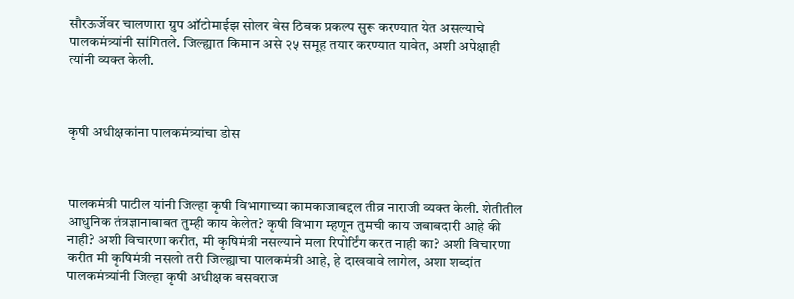सौरऊर्जेवर चालणारा ग्रुप ऑटोमाईझ सोलर बेस ठिबक प्रकल्प सुरू करण्यात येत असल्याचे पालकमंत्र्यांनी सांगितले. जिल्ह्यात किमान असे २५ समूह तयार करण्यात यावेत, अशी अपेक्षाही त्यांनी व्यक्त केली.



कृषी अधीक्षकांना पालकमंत्र्यांचा डोस



पालकमंत्री पाटील यांनी जिल्हा कृषी विभागाच्या कामकाजाबद्दल तीव्र नाराजी व्यक्त केली. शेतीतील आधुनिक तंत्रज्ञानाबाबत तुम्ही काय केलेत? कृषी विभाग म्हणून तुमची काय जबाबदारी आहे की नाही? अशी विचारणा करीत, मी कृषिमंत्री नसल्याने मला रिपोर्टिंग करत नाही का? अशी विचारणा करीत मी कृषिमंत्री नसलो तरी जिल्ह्याचा पालकमंत्री आहे, हे दाखवावे लागेल, अशा शब्दांत पालकमंत्र्यांनी जिल्हा कृषी अधीक्षक बसवराज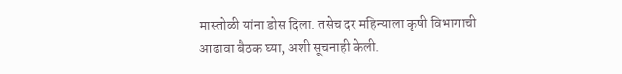मास्तोळी यांना डोस दिला. तसेच दर महिन्याला कृषी विभागाची आढावा बैठक घ्या, अशी सूचनाही केली.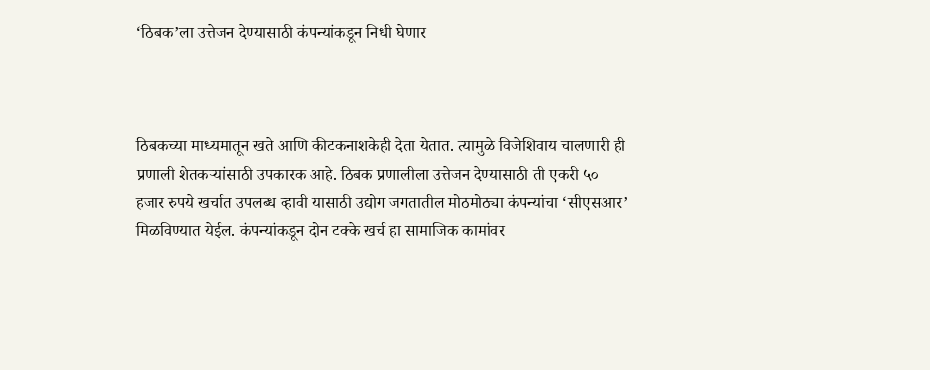‘ठिबक’ला उत्तेजन देण्यासाठी कंपन्यांकडून निधी घेणार



ठिबकच्या माध्यमातून खते आणि कीटकनाशकेही देता येतात. त्यामुळे विजेशिवाय चालणारी ही प्रणाली शेतकऱ्यांसाठी उपकारक आहे. ठिबक प्रणालीला उत्तेजन देण्यासाठी ती एकरी ५० हजार रुपये खर्चात उपलब्ध व्हावी यासाठी उद्योग जगतातील मोठमोठ्या कंपन्यांचा ‘सीएसआर’ मिळविण्यात येईल. कंपन्यांकडून दोन टक्के खर्च हा सामाजिक कामांवर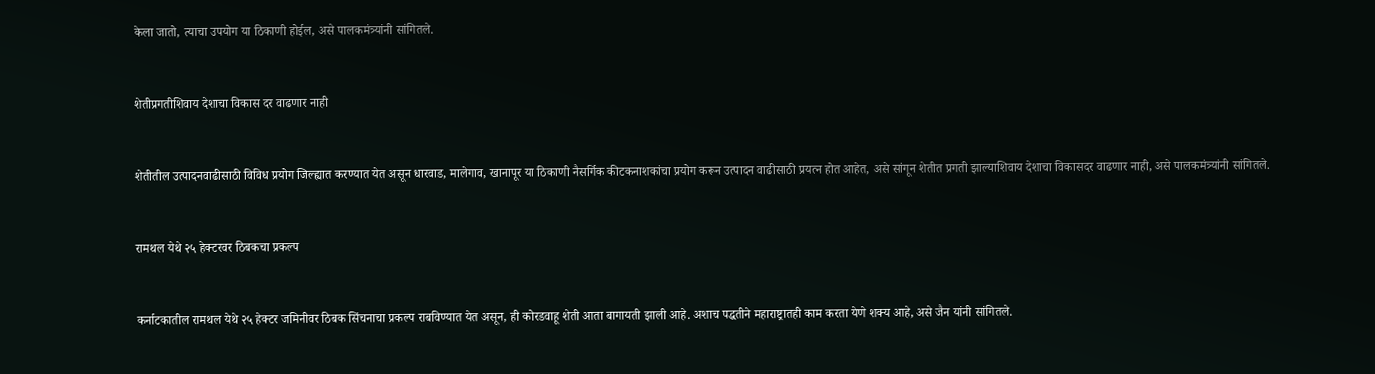केला जातो, त्याचा उपयोग या ठिकाणी होईल, असे पालकमंत्र्यांनी सांगितले.



शेतीप्रगतीशिवाय देशाचा विकास दर वाढणार नाही



शेतीतील उत्पादनवाढीसाठी विविध प्रयोग जिल्ह्यात करण्यात येत असून धारवाड, मालेगाव, खानापूर या ठिकाणी नैसर्गिक कीटकनाशकांचा प्रयोग करून उत्पादन वाढीसाठी प्रयत्न होत आहेत, असे सांगून शेतीत प्रगती झाल्याशिवाय देशाचा विकासदर वाढणार नाही, असे पालकमंत्र्यांनी सांगितले.



रामथल येथे २५ हेक्टरवर ठिबकचा प्रकल्प



कर्नाटकातील रामथल येथे २५ हेक्टर जमिनीवर ठिबक सिंचनाचा प्रकल्प राबविण्यात येत असून, ही कोरडवाहू शेती आता बागायती झाली आहे. अशाच पद्धतीने महाराष्ट्रातही काम करता येणे शक्य आहे, असे जैन यांनी सांगितले.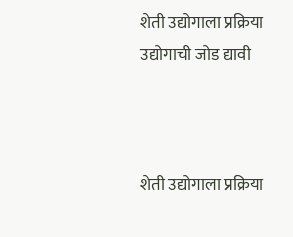शेती उद्योगाला प्रक्रिया उद्योगाची जोड द्यावी



शेती उद्योगाला प्रक्रिया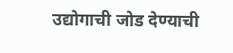उद्योगाची जोड देण्याची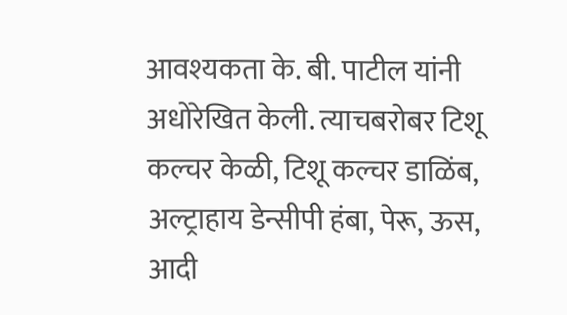आवश्यकता के. बी. पाटील यांनी अधोरेखित केली. त्याचबरोबर टिशू कल्चर केळी, टिशू कल्चर डाळिंब, अल्ट्राहाय डेन्सीपी हंबा, पेरू, ऊस, आदी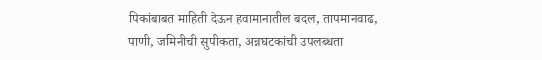पिकांबाबत माहिती देऊन हवामानातील बदल, तापमानवाढ, पाणी, जमिनीची सुपीकता, अन्नघटकांची उपलब्धता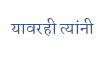यावरही त्यांनी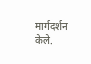मार्गदर्शन केले.